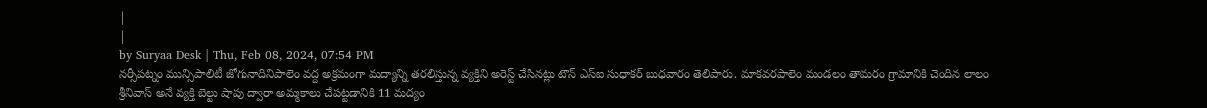|
|
by Suryaa Desk | Thu, Feb 08, 2024, 07:54 PM
నర్సీపట్నం మున్సిపాలిటీ జోగునాదినిపాలెం వద్ద అక్రమంగా మద్యాన్ని తరలిస్తున్న వ్యక్తిని అరెస్ట్ చేసినట్లు టౌన్ ఎస్ఐ సుధాకర్ బుధవారం తెలిపారు. మాకవరపాలెం మండలం తామరం గ్రామానికి చెందిన లాలం శ్రీనివాస్ అనే వ్యక్తి బెల్టు షాపు ద్వారా అమ్మకాలు చేపట్టడానికి 11 మద్యం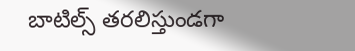బాటిల్స్ తరలిస్తుండగా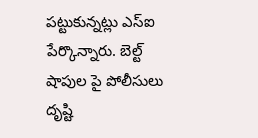పట్టుకున్నట్లు ఎస్ఐ పేర్కొన్నారు. బెల్ట్ షాపుల పై పోలీసులు దృష్టి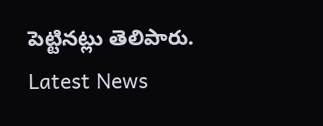పెట్టినట్లు తెలిపారు.
Latest News